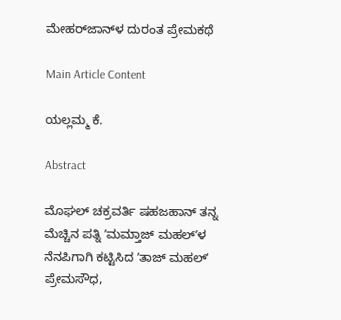ಮೇಹರ್‌ಜಾನ್‌‌ಳ ದುರಂತ ಪ್ರೇಮಕಥೆ

Main Article Content

ಯಲ್ಲಮ್ಮ ಕೆ.

Abstract

ಮೊಘಲ್ ಚಕ್ರವರ್ತಿ ಷಹಜಹಾನ್ ತನ್ನ ಮೆಚ್ಚಿನ ಪತ್ನಿ ʼಮಮ್ತಾಜ್ ಮಹಲ್ʼಳ ನೆನಪಿಗಾಗಿ ಕಟ್ಟಿಸಿದ ʼತಾಜ್ ಮಹಲ್ʼ ಪ್ರೇಮಸೌಧ,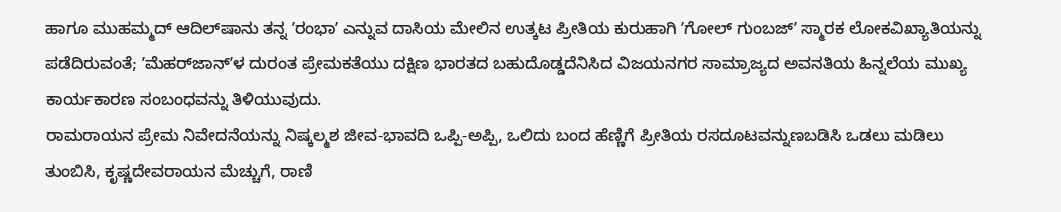ಹಾಗೂ ಮುಹಮ್ಮದ್ ಆದಿಲ್‌ಷಾನು ತನ್ನ ʼರಂಭಾʼ ಎನ್ನುವ ದಾಸಿಯ ಮೇಲಿನ ಉತ್ಕಟ ಪ್ರೀತಿಯ ಕುರುಹಾಗಿ ʼಗೋಲ್ ಗುಂಬಜ್ʼ ಸ್ಮಾರಕ ಲೋಕವಿಖ್ಯಾತಿಯನ್ನು ಪಡೆದಿರುವಂತೆ; ʼಮೆಹರ್‌ಜಾನ್ʼಳ ದುರಂತ ಪ್ರೇಮಕತೆಯು ದಕ್ಷಿಣ ಭಾರತದ ಬಹುದೊಡ್ಡದೆನಿಸಿದ ವಿಜಯನಗರ ಸಾಮ್ರಾಜ್ಯದ ಅವನತಿಯ ಹಿನ್ನಲೆಯ ಮುಖ್ಯ ಕಾರ್ಯಕಾರಣ ಸಂಬಂಧವನ್ನು ತಿಳಿಯುವುದು.
ರಾಮರಾಯನ ಪ್ರೇಮ ನಿವೇದನೆಯನ್ನು ನಿಷ್ಕಲ್ಮಶ ಜೀವ-ಭಾವದಿ ಒಪ್ಪಿ-ಅಪ್ಪಿ, ಒಲಿದು ಬಂದ ಹೆಣ್ಣಿಗೆ ಪ್ರೀತಿಯ ರಸದೂಟವನ್ನುಣಬಡಿಸಿ ಒಡಲು ಮಡಿಲು ತುಂಬಿಸಿ, ಕೃಷ್ಣದೇವರಾಯನ ಮೆಚ್ಚುಗೆ, ರಾಣಿ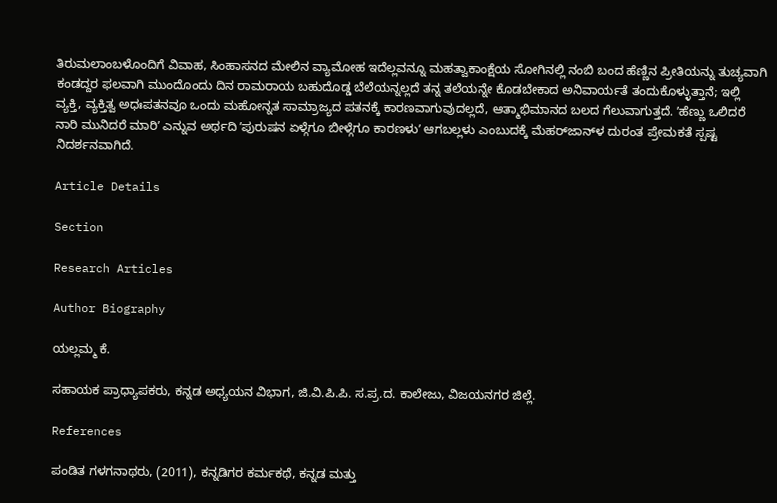ತಿರುಮಲಾಂಬಳೊಂದಿಗೆ ವಿವಾಹ, ಸಿಂಹಾಸನದ ಮೇಲಿನ ವ್ಯಾಮೋಹ ಇದೆಲ್ಲವನ್ನೂ ಮಹತ್ವಾಕಾಂಕ್ಷೆಯ ಸೋಗಿನಲ್ಲಿ ನಂಬಿ ಬಂದ ಹೆಣ್ಣಿನ ಪ್ರೀತಿಯನ್ನು ತುಚ್ಯವಾಗಿ ಕಂಡದ್ದರ ಫಲವಾಗಿ ಮುಂದೊಂದು ದಿನ ರಾಮರಾಯ ಬಹುದೊಡ್ಡ ಬೆಲೆಯನ್ನಲ್ಲದೆ ತನ್ನ ತಲೆಯನ್ನೇ ಕೊಡಬೇಕಾದ ಅನಿವಾರ್ಯತೆ ತಂದುಕೊಳ್ಳುತ್ತಾನೆ; ಇಲ್ಲಿ ವ್ಯಕ್ತಿ, ವ್ಯಕ್ತಿತ್ವ ಅಧಃಪತನವೂ ಒಂದು ಮಹೋನ್ನತ ಸಾಮ್ರಾಜ್ಯದ ಪತನಕ್ಕೆ ಕಾರಣವಾಗುವುದಲ್ಲದೆ, ಆತ್ಮಾಭಿಮಾನದ ಬಲದ ಗೆಲುವಾಗುತ್ತದೆ. ʼಹೆಣ್ಣು ಒಲಿದರೆ ನಾರಿ ಮುನಿದರೆ ಮಾರಿʼ ಎನ್ನುವ ಅರ್ಥದಿ ʼಪುರುಷನ ಏಳ್ಗೆಗೂ ಬೀಳ್ಗೆಗೂ ಕಾರಣಳುʼ ಆಗಬಲ್ಲಳು ಎಂಬುದಕ್ಕೆ ಮೆಹರ್‌ಜಾನ್‌ಳ ದುರಂತ ಪ್ರೇಮಕತೆ ಸ್ಪಷ್ಟ ನಿದರ್ಶನವಾಗಿದೆ.

Article Details

Section

Research Articles

Author Biography

ಯಲ್ಲಮ್ಮ ಕೆ.

ಸಹಾಯಕ ಪ್ರಾಧ್ಯಾಪಕರು, ಕನ್ನಡ ಅಧ್ಯಯನ ವಿಭಾಗ, ಜಿ.ವಿ.ಪಿ.ಪಿ. ಸ.ಪ್ರ.ದ. ಕಾಲೇಜು, ವಿಜಯನಗರ ಜಿಲ್ಲೆ.

References

ಪಂಡಿತ ಗಳಗನಾಥರು, (2011), ಕನ್ನಡಿಗರ ಕರ್ಮಕಥೆ, ಕನ್ನಡ ಮತ್ತು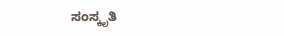ಸಂಸ್ಕೃತಿ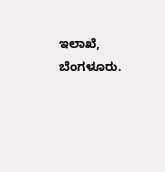ಇಲಾಖೆ, ಬೆಂಗಳೂರು.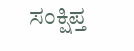ಸಂಕ್ಷಿಪ್ತ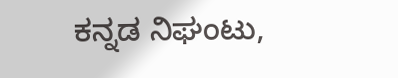ಕನ್ನಡ ನಿಘಂಟು,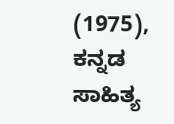(1975), ಕನ್ನಡ ಸಾಹಿತ್ಯ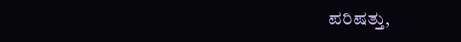ಪರಿಷತ್ತು,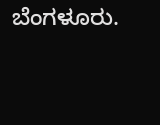ಬೆಂಗಳೂರು.